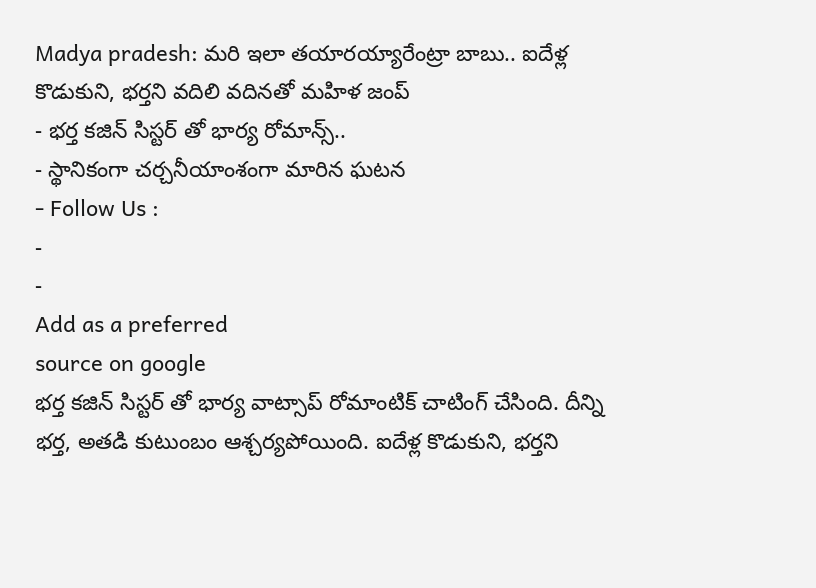Madya pradesh: మరి ఇలా తయారయ్యారేంట్రా బాబు.. ఐదేళ్ల కొడుకుని, భర్తని వదిలి వదినతో మహిళ జంప్
- భర్త కజిన్ సిస్టర్ తో భార్య రోమాన్స్..
- స్థానికంగా చర్చనీయాంశంగా మారిన ఘటన
- Follow Us :
-
-
Add as a preferred
source on google
భర్త కజిన్ సిస్టర్ తో భార్య వాట్సాప్ రోమాంటిక్ చాటింగ్ చేసింది. దీన్ని భర్త, అతడి కుటుంబం ఆశ్చర్యపోయింది. ఐదేళ్ల కొడుకుని, భర్తని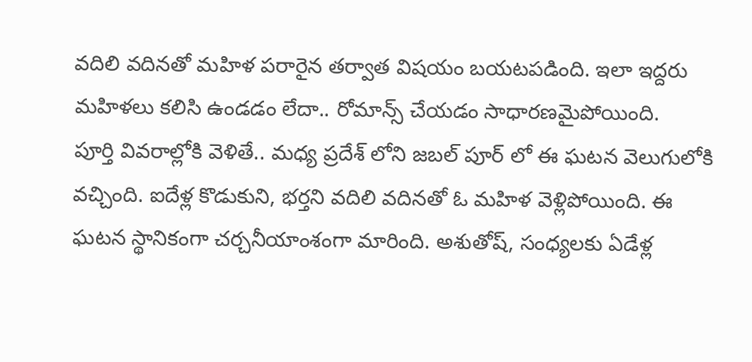వదిలి వదినతో మహిళ పరారైన తర్వాత విషయం బయటపడింది. ఇలా ఇద్దరు మహిళలు కలిసి ఉండడం లేదా.. రోమాన్స్ చేయడం సాధారణమైపోయింది.
పూర్తి వివరాల్లోకి వెళితే.. మధ్య ప్రదేశ్ లోని జబల్ పూర్ లో ఈ ఘటన వెలుగులోకి వచ్చింది. ఐదేళ్ల కొడుకుని, భర్తని వదిలి వదినతో ఓ మహిళ వెళ్లిపోయింది. ఈ ఘటన స్థానికంగా చర్చనీయాంశంగా మారింది. అశుతోష్, సంధ్యలకు ఏడేళ్ల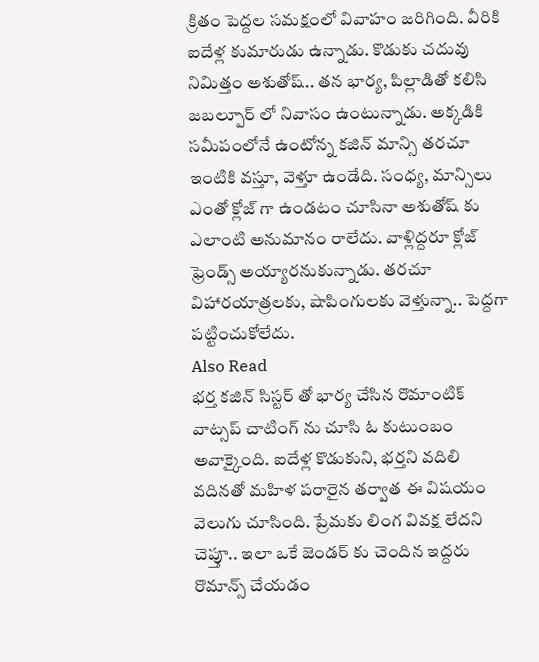క్రితం పెద్దల సమక్షంలో వివాహం జరిగింది. వీరికి ఐదేళ్ల కుమారుడు ఉన్నాడు. కొడుకు చదువు నిమిత్తం అశుతోష్.. తన భార్య, పిల్లాడితో కలిసి జబల్పూర్ లో నివాసం ఉంటున్నాడు. అక్కడికి సమీపంలోనే ఉంటోన్న కజిన్ మాన్సి తరచూ ఇంటికి వస్తూ, వెళ్తూ ఉండేది. సంధ్య, మాన్సిలు ఎంతో క్లోజ్ గా ఉండటం చూసినా అశుతోష్ కు ఎలాంటి అనుమానం రాలేదు. వాళ్లిద్దరూ క్లోజ్ ఫ్రెండ్స్ అయ్యారనుకున్నాడు. తరచూ విహారయాత్రలకు, షాపింగులకు వెళ్తున్నా.. పెద్దగా పట్టించుకోలేదు.
Also Read
భర్త కజిన్ సిస్టర్ తో భార్య చేసిన రొమాంటిక్ వాట్సప్ చాటింగ్ ను చూసి ఓ కుటుంబం అవాక్కైంది. ఐదేళ్ల కొడుకుని, భర్తని వదిలి వదినతో మహిళ పరారైన తర్వాత ఈ విషయం వెలుగు చూసింది. ప్రేమకు లింగ వివక్ష లేదని చెప్తూ.. ఇలా ఒకే జెండర్ కు చెందిన ఇద్దరు రొమాన్స్ చేయడం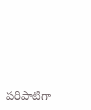పరిపాటిగా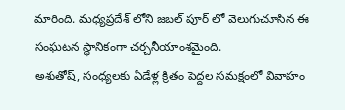మారింది. మధ్యప్రదేశ్ లోని జబల్ పూర్ లో వెలుగుచూసిన ఈ సంఘటన స్థానికంగా చర్చనీయాంశమైంది.
అశుతోష్, సంధ్యలకు ఏడేళ్ల క్రితం పెద్దల సమక్షంలో వివాహం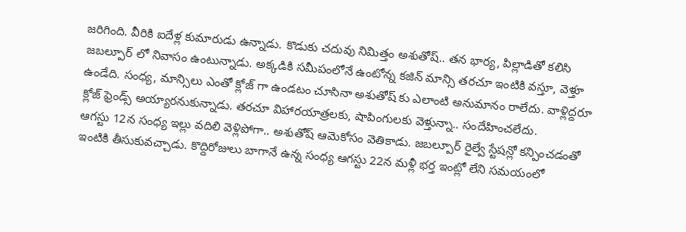జరిగింది. వీరికి ఐదేళ్ల కుమారుడు ఉన్నాడు. కొడుకు చదువు నిమిత్తం అశుతోష్.. తన భార్య, పిల్లాడితో కలిసి జబల్పూర్ లో నివాసం ఉంటున్నాడు. అక్కడికి సమీపంలోనే ఉంటోన్న కజిన్ మాన్సి తరచూ ఇంటికి వస్తూ, వెళ్తూ ఉండేది. సంధ్య, మాన్సిలు ఎంతో క్లోజ్ గా ఉండటం చూసినా అశుతోష్ కు ఎలాంటి అనుమానం రాలేదు. వాళ్లిద్దరూ క్లోజ్ ఫ్రెండ్స్ అయ్యారనుకున్నాడు. తరచూ విహారయాత్రలకు, షాపింగులకు వెళ్తున్నా.. సందేహించలేదు.
ఆగస్టు 12న సంధ్య ఇల్లు వదిలి వెళ్లిపోగా.. అశుతోష్ ఆమెకోసం వెతికాడు. జబల్పూర్ రైల్వే స్టేషన్లో కన్పించడంతో ఇంటికి తీసుకువచ్చాడు. కొద్దిరోజులు బాగానే ఉన్న సంధ్య ఆగస్టు 22న మళ్లీ భర్త ఇంట్లో లేని సమయంలో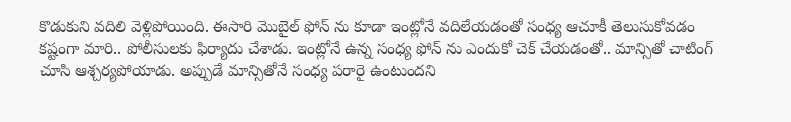కొడుకుని వదిలి వెళ్లిపోయింది. ఈసారి మొబైల్ ఫోన్ ను కూడా ఇంట్లోనే వదిలేయడంతో సంధ్య ఆచూకీ తెలుసుకోవడం కష్టంగా మారి.. పోలీసులకు ఫిర్యాదు చేశాడు. ఇంట్లోనే ఉన్న సంధ్య ఫోన్ ను ఎందుకో చెక్ చేయడంతో.. మాన్సితో చాటింగ్ చూసి ఆశ్చర్యపోయాడు. అప్పుడే మాన్సితోనే సంధ్య పరారై ఉంటుందని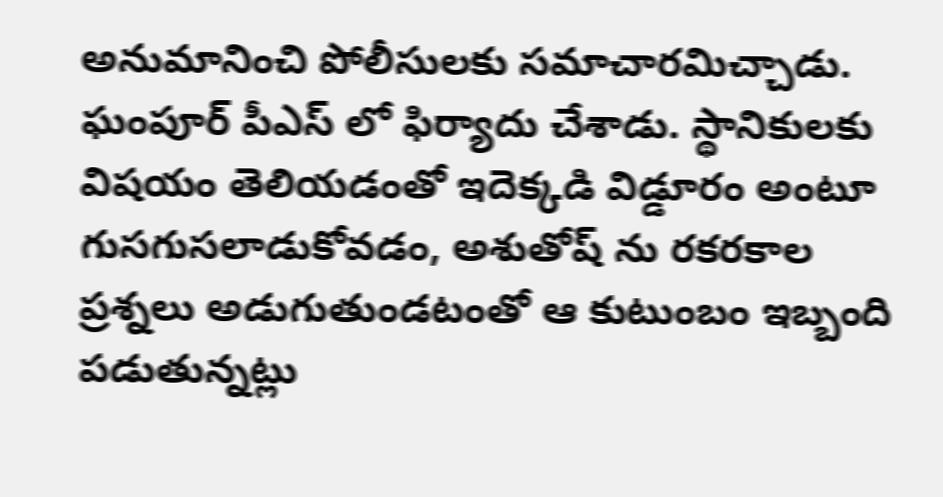అనుమానించి పోలీసులకు సమాచారమిచ్చాడు. ఘంపూర్ పీఎస్ లో ఫిర్యాదు చేశాడు. స్థానికులకు విషయం తెలియడంతో ఇదెక్కడి విడ్డూరం అంటూ గుసగుసలాడుకోవడం, అశుతోష్ ను రకరకాల ప్రశ్నలు అడుగుతుండటంతో ఆ కుటుంబం ఇబ్బంది పడుతున్నట్లు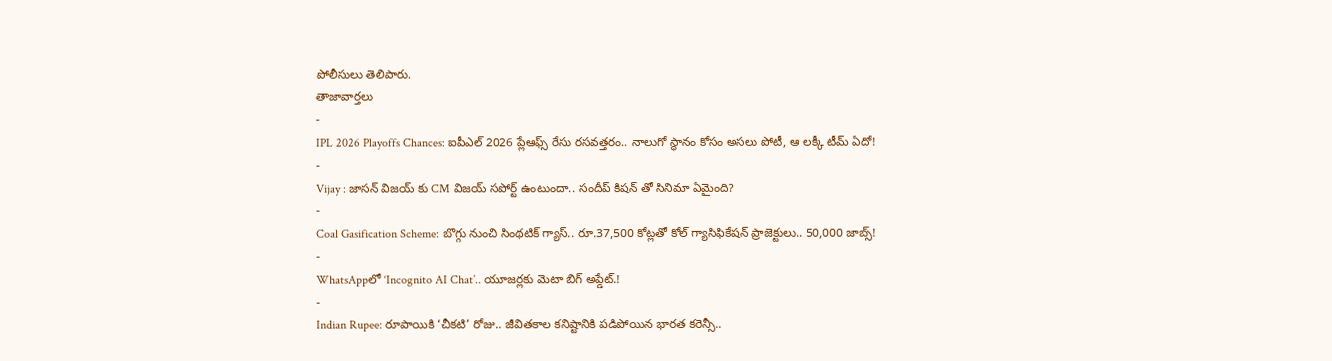పోలీసులు తెలిపారు.
తాజావార్తలు
-
IPL 2026 Playoffs Chances: ఐపీఎల్ 2026 ప్లేఆఫ్స్ రేసు రసవత్తరం.. నాలుగో స్థానం కోసం అసలు పోటీ, ఆ లక్కీ టీమ్ ఏదో!
-
Vijay : జాసన్ విజయ్ కు CM విజయ్ సపోర్ట్ ఉంటుందా.. సందీప్ కిషన్ తో సినిమా ఏమైంది?
-
Coal Gasification Scheme: బొగ్గు నుంచి సింథటిక్ గ్యాస్.. రూ.37,500 కోట్లతో కోల్ గ్యాసిఫికేషన్ ప్రాజెక్టులు.. 50,000 జాబ్స్!
-
WhatsAppలో ‘Incognito AI Chat’.. యూజర్లకు మెటా బిగ్ అప్డేట్.!
-
Indian Rupee: రూపాయికి ‘చీకటి’ రోజు.. జీవితకాల కనిష్టానికి పడిపోయిన భారత కరెన్సీ..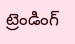ట్రెండింగ్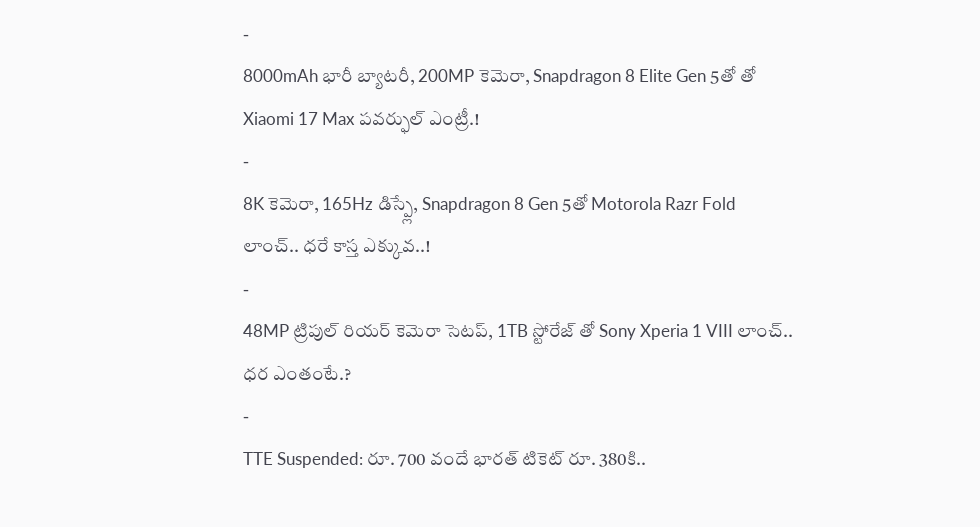-
8000mAh భారీ బ్యాటరీ, 200MP కెమెరా, Snapdragon 8 Elite Gen 5తో తో Xiaomi 17 Max పవర్ఫుల్ ఎంట్రీ.!
-
8K కెమెరా, 165Hz డిస్ప్లే, Snapdragon 8 Gen 5తో Motorola Razr Fold లాంచ్.. ధరే కాస్త ఎక్కువ..!
-
48MP ట్రిపుల్ రియర్ కెమెరా సెటప్, 1TB స్టోరేజ్ తో Sony Xperia 1 VIII లాంచ్.. ధర ఎంతంటే.?
-
TTE Suspended: రూ. 700 వందే భారత్ టికెట్ రూ. 380కి..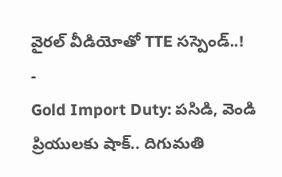వైరల్ వీడియోతో TTE సస్పెండ్..!
-
Gold Import Duty: పసిడి, వెండి ప్రియులకు షాక్.. దిగుమతి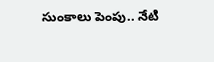సుంకాలు పెంపు.. నేటి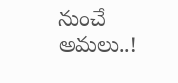నుంచే అమలు..!